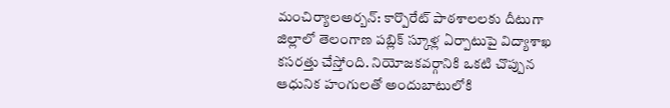మంచిర్యాలఅర్బన్: కార్పొరేట్ పాఠశాలలకు దీటుగా జిల్లాలో తెలంగాణ పబ్లిక్ స్కూళ్ల ఏర్పాటుపై విద్యాశాఖ కసరత్తు చేస్తోంది. నియోజకవర్గానికి ఒకటి చొప్పున ఆధునిక హంగులతో అందుబాటులోకి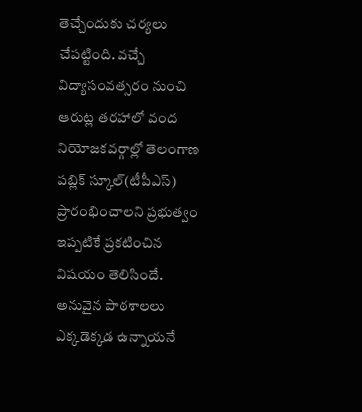తెచ్చేందుకు చర్యలు చేపట్టింది. వచ్చే విద్యాసంవత్సరం నుంచి ఆరుట్ల తరహాలో వంద నియోజకవర్గాల్లో తెలంగాణ పబ్లిక్ స్కూల్(టీపీఎస్) ప్రారంభించాలని ప్రభుత్వం ఇప్పటికే ప్రకటించిన విషయం తెలిసిందే. అనువైన పాఠశాలలు ఎక్కడెక్కడ ఉన్నాయనే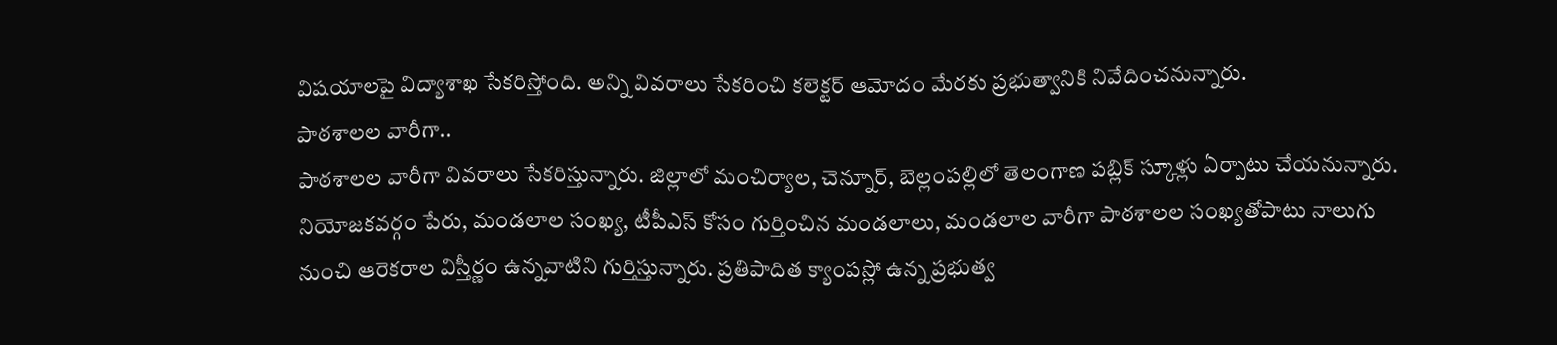విషయాలపై విద్యాశాఖ సేకరిస్తోంది. అన్ని వివరాలు సేకరించి కలెక్టర్ ఆమోదం మేరకు ప్రభుత్వానికి నివేదించనున్నారు.
పాఠశాలల వారీగా..
పాఠశాలల వారీగా వివరాలు సేకరిస్తున్నారు. జిల్లాలో మంచిర్యాల, చెన్నూర్, బెల్లంపల్లిలో తెలంగాణ పబ్లిక్ స్కూళ్లు ఏర్పాటు చేయనున్నారు. నియోజకవర్గం పేరు, మండలాల సంఖ్య, టీపీఎస్ కోసం గుర్తించిన మండలాలు, మండలాల వారీగా పాఠశాలల సంఖ్యతోపాటు నాలుగు నుంచి ఆరెకరాల విస్తీర్ణం ఉన్నవాటిని గుర్తిస్తున్నారు. ప్రతిపాదిత క్యాంపస్లో ఉన్న ప్రభుత్వ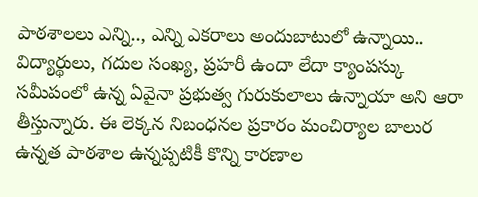పాఠశాలలు ఎన్ని.., ఎన్ని ఎకరాలు అందుబాటులో ఉన్నాయి.. విద్యార్థులు, గదుల సంఖ్య, ప్రహరీ ఉందా లేదా క్యాంపస్కు సమీపంలో ఉన్న ఏవైనా ప్రభుత్వ గురుకులాలు ఉన్నాయా అని ఆరా తీస్తున్నారు. ఈ లెక్కన నిబంధనల ప్రకారం మంచిర్యాల బాలుర ఉన్నత పాఠశాల ఉన్నప్పటికీ కొన్ని కారణాల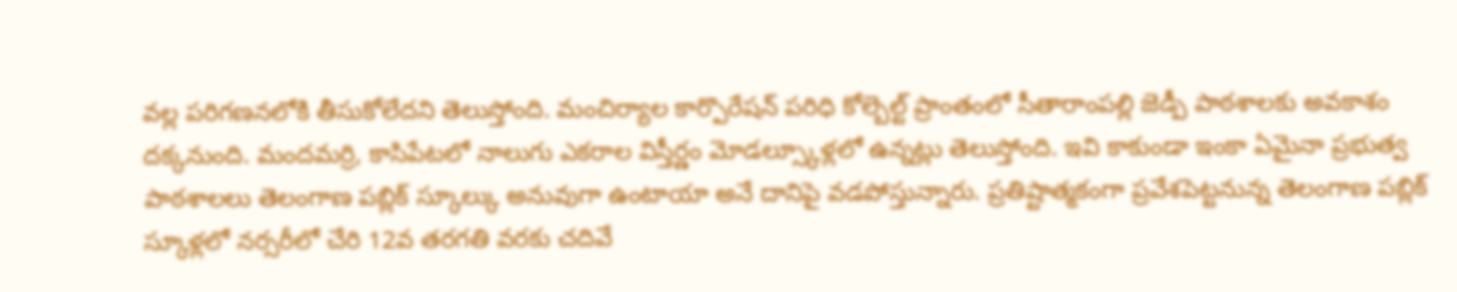వల్ల పరిగణనలోకి తీసుకోలేదని తెలుస్తోంది. మంచిర్యాల కార్పొరేషన్ పరిధి కోల్బెల్ట్ ప్రాంతంలో సీతారాంపల్లి జెడ్పీ పాఠశాలకు అవకాశం దక్కనుంది. మందమర్రి, కాసిపేటలో నాలుగు ఎకరాల విస్తీర్ణం మోడల్స్కూళ్లలో ఉన్నట్లు తెలుస్తోంది. ఇవి కాకుండా ఇంకా ఏమైనా ప్రభుత్వ పాఠశాలలు తెలంగాణ పబ్లిక్ స్కూల్కు అనువుగా ఉంటాయా అనే దానిపై వడపోస్తున్నారు. ప్రతిష్టాత్మకంగా ప్రవేశపెట్టనున్న తెలంగాణ పబ్లిక్ స్కూళ్లలో నర్సరీలో చేరి 12వ తరగతి వరకు చదివే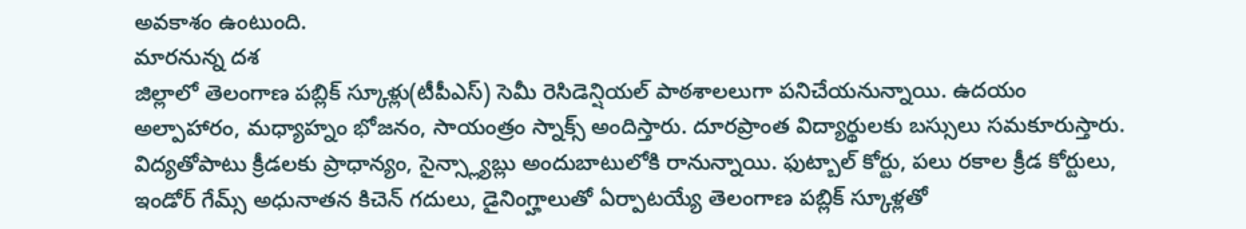అవకాశం ఉంటుంది.
మారనున్న దశ
జిల్లాలో తెలంగాణ పబ్లిక్ స్కూళ్లు(టీపీఎస్) సెమీ రెసిడెన్షియల్ పాఠశాలలుగా పనిచేయనున్నాయి. ఉదయం అల్పాహారం, మధ్యాహ్నం భోజనం, సాయంత్రం స్నాక్స్ అందిస్తారు. దూరప్రాంత విద్యార్థులకు బస్సులు సమకూరుస్తారు. విద్యతోపాటు క్రీడలకు ప్రాధాన్యం, సైన్స్ల్యాబ్లు అందుబాటులోకి రానున్నాయి. ఫుట్బాల్ కోర్టు, పలు రకాల క్రీడ కోర్టులు, ఇండోర్ గేమ్స్ అధునాతన కిచెన్ గదులు, డైనింగ్హాలుతో ఏర్పాటయ్యే తెలంగాణ పబ్లిక్ స్కూళ్లతో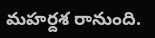మహర్దశ రానుంది.